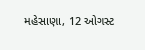મહેસાણા, 12 ઓગસ્ટ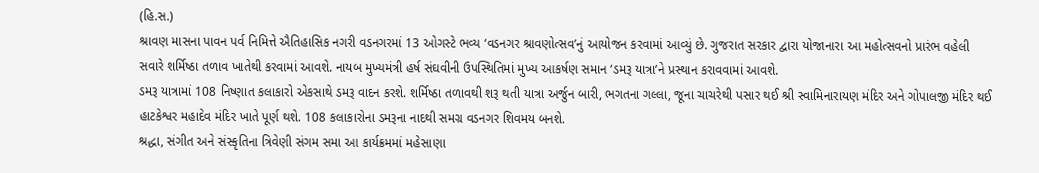(હિ.સ.)
શ્રાવણ માસના પાવન પર્વ નિમિત્તે ઐતિહાસિક નગરી વડનગરમાં 13 ઓગસ્ટે ભવ્ય ‘વડનગર શ્રાવણોત્સવ’નું આયોજન કરવામાં આવ્યું છે. ગુજરાત સરકાર દ્વારા યોજાનારા આ મહોત્સવનો પ્રારંભ વહેલી સવારે શર્મિષ્ઠા તળાવ ખાતેથી કરવામાં આવશે. નાયબ મુખ્યમંત્રી હર્ષ સંઘવીની ઉપસ્થિતિમાં મુખ્ય આકર્ષણ સમાન ‘ડમરૂ યાત્રા’ને પ્રસ્થાન કરાવવામાં આવશે.
ડમરૂ યાત્રામાં 108 નિષ્ણાત કલાકારો એકસાથે ડમરૂ વાદન કરશે. શર્મિષ્ઠા તળાવથી શરૂ થતી યાત્રા અર્જુન બારી, ભગતના ગલ્લા, જૂના ચાચરેથી પસાર થઈ શ્રી સ્વામિનારાયણ મંદિર અને ગોપાલજી મંદિર થઈ હાટકેશ્વર મહાદેવ મંદિર ખાતે પૂર્ણ થશે. 108 કલાકારોના ડમરૂના નાદથી સમગ્ર વડનગર શિવમય બનશે.
શ્રદ્ધા, સંગીત અને સંસ્કૃતિના ત્રિવેણી સંગમ સમા આ કાર્યક્રમમાં મહેસાણા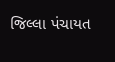જિલ્લા પંચાયત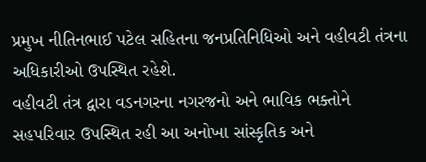પ્રમુખ નીતિનભાઈ પટેલ સહિતના જનપ્રતિનિધિઓ અને વહીવટી તંત્રના અધિકારીઓ ઉપસ્થિત રહેશે.
વહીવટી તંત્ર દ્વારા વડનગરના નગરજનો અને ભાવિક ભક્તોને સહપરિવાર ઉપસ્થિત રહી આ અનોખા સાંસ્કૃતિક અને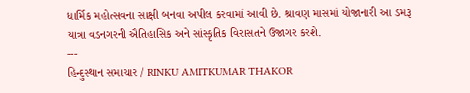ધાર્મિક મહોત્સવના સાક્ષી બનવા અપીલ કરવામાં આવી છે. શ્રાવણ માસમાં યોજાનારી આ ડમરૂ યાત્રા વડનગરની ઐતિહાસિક અને સાંસ્કૃતિક વિરાસતને ઉજાગર કરશે.
---
હિન્દુસ્થાન સમાચાર / RINKU AMITKUMAR THAKOR